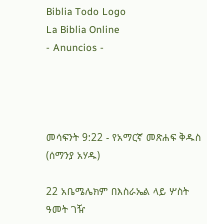Biblia Todo Logo
La Biblia Online
- Anuncios -




መሳፍንት 9:22 - የአማርኛ መጽሐፍ ቅዱስ (ሰማንያ አሃዱ)

22 አቤሜሌክም በእስራኤል ላይ ሦስት ዓመት ገዥ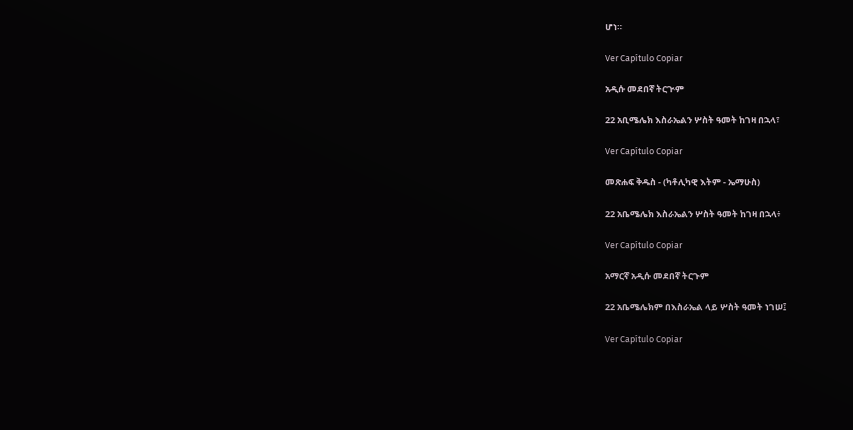ሆነ።

Ver Capítulo Copiar

አዲሱ መደበኛ ትርጒም

22 አቢሜሌክ እስራኤልን ሦስት ዓመት ከገዛ በኋላ፣

Ver Capítulo Copiar

መጽሐፍ ቅዱስ - (ካቶሊካዊ እትም - ኤማሁስ)

22 አቤሜሌክ እስራኤልን ሦስት ዓመት ከገዛ በኋላ፥

Ver Capítulo Copiar

አማርኛ አዲሱ መደበኛ ትርጉም

22 አቤሜሌክም በእስራኤል ላይ ሦስት ዓመት ነገሠ፤

Ver Capítulo Copiar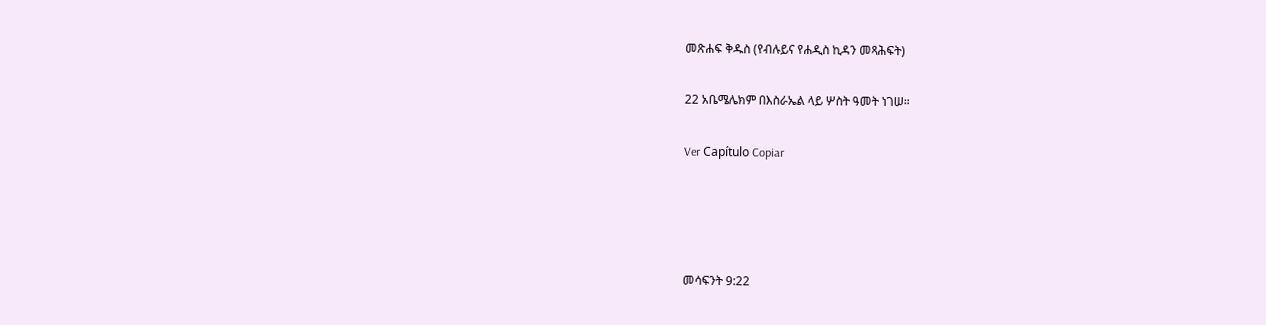መጽሐፍ ቅዱስ (የብሉይና የሐዲስ ኪዳን መጻሕፍት)

22 አቤሜሌክም በእስራኤል ላይ ሦስት ዓመት ነገሠ።

Ver Capítulo Copiar




መሳፍንት 9:22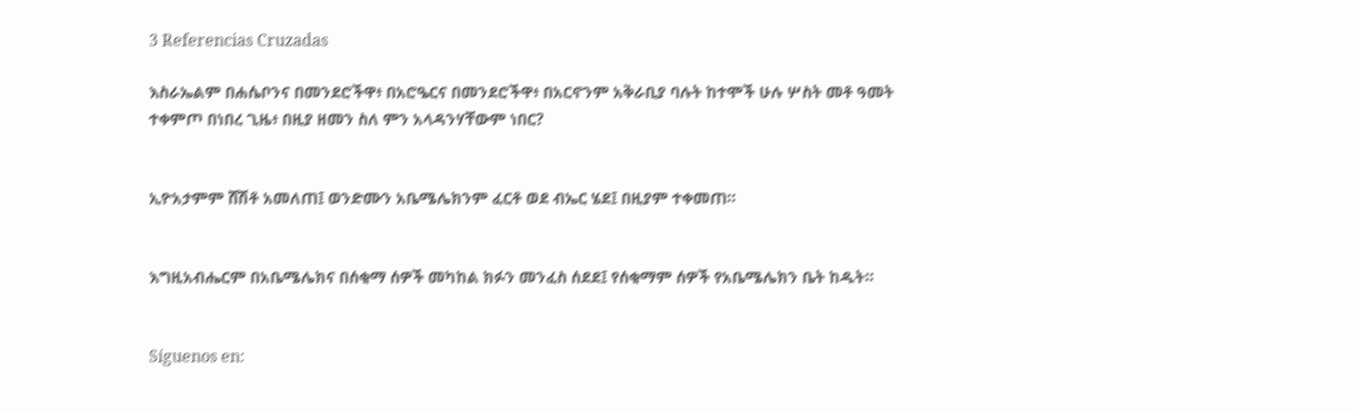3 Referencias Cruzadas

እስራኤልም በሐሴቦንና በመንደሮችዋ፥ በአሮዔርና በመንደሮችዋ፥ በአርኖንም አቅራቢያ ባሉት ከተሞች ሁሉ ሦስት መቶ ዓመት ተቀምጦ በነበረ ጊዜ፥ በዚያ ዘመን ስለ ምን አላዳንሃቸውም ነበር?


ኢዮአታምም ሸሽቶ አመለጠ፤ ወንድሙን አቤሜሌክንም ፈርቶ ወደ ብኤር ሄደ፤ በዚያም ተቀመጠ።


እግዚአብሔርም በአቤሜሌክና በሰቂማ ሰዎች መካከል ክፉን መንፈስ ሰደደ፤ የሰቂማም ሰዎች የአቤሜሌክን ቤት ከዱት።


Síguenos en: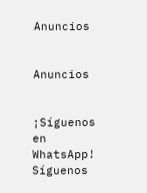Anuncios


Anuncios


¡Síguenos en WhatsApp! Síguenos